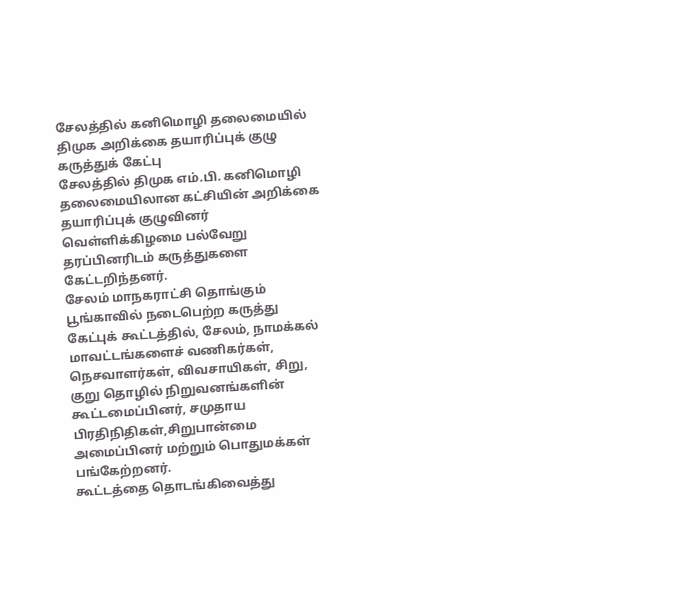சேலத்தில் கனிமொழி தலைமையில் திமுக அறிக்கை தயாரிப்புக் குழு கருத்துக் கேட்பு
சேலத்தில் திமுக எம்.பி. கனிமொழி தலைமையிலான கட்சியின் அறிக்கை தயாரிப்புக் குழுவினர் வெள்ளிக்கிழமை பல்வேறு தரப்பினரிடம் கருத்துகளை கேட்டறிந்தனர்.
சேலம் மாநகராட்சி தொங்கும் பூங்காவில் நடைபெற்ற கருத்து கேட்புக் கூட்டத்தில், சேலம், நாமக்கல் மாவட்டங்களைச் வணிகர்கள், நெசவாளர்கள், விவசாயிகள், சிறு, குறு தொழில் நிறுவனங்களின் கூட்டமைப்பினர், சமுதாய பிரதிநிதிகள்,சிறுபான்மை அமைப்பினர் மற்றும் பொதுமக்கள் பங்கேற்றனர்.
கூட்டத்தை தொடங்கிவைத்து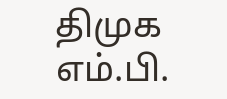திமுக எம்.பி.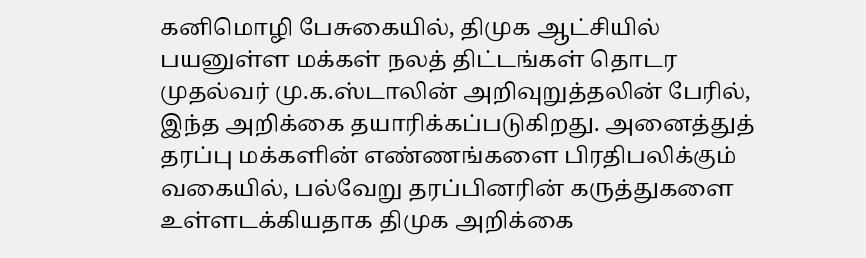கனிமொழி பேசுகையில், திமுக ஆட்சியில் பயனுள்ள மக்கள் நலத் திட்டங்கள் தொடர முதல்வர் மு.க.ஸ்டாலின் அறிவுறுத்தலின் பேரில், இந்த அறிக்கை தயாரிக்கப்படுகிறது. அனைத்துத் தரப்பு மக்களின் எண்ணங்களை பிரதிபலிக்கும் வகையில், பல்வேறு தரப்பினரின் கருத்துகளை உள்ளடக்கியதாக திமுக அறிக்கை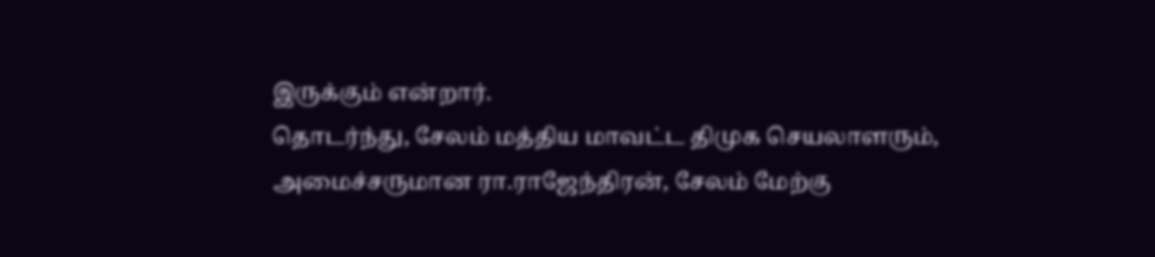இருக்கும் என்றார்.
தொடர்ந்து, சேலம் மத்திய மாவட்ட திமுக செயலாளரும், அமைச்சருமான ரா.ராஜேந்திரன், சேலம் மேற்கு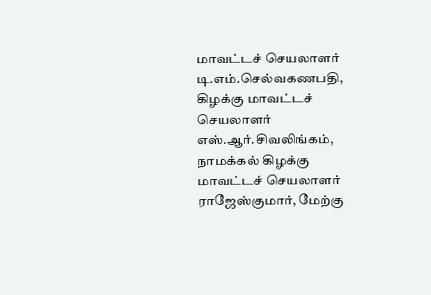மாவட்டச் செயலாளர் டி.எம்.செல்வகணபதி, கிழக்கு மாவட்டச் செயலாளர் எஸ்.ஆர்.சிவலிங்கம், நாமக்கல் கிழக்கு மாவட்டச் செயலாளர் ராஜேஸ்குமார், மேற்கு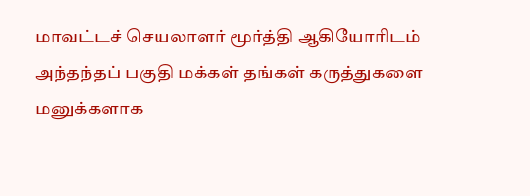மாவட்டச் செயலாளர் மூர்த்தி ஆகியோரிடம் அந்தந்தப் பகுதி மக்கள் தங்கள் கருத்துகளை மனுக்களாக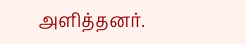அளித்தனர்.